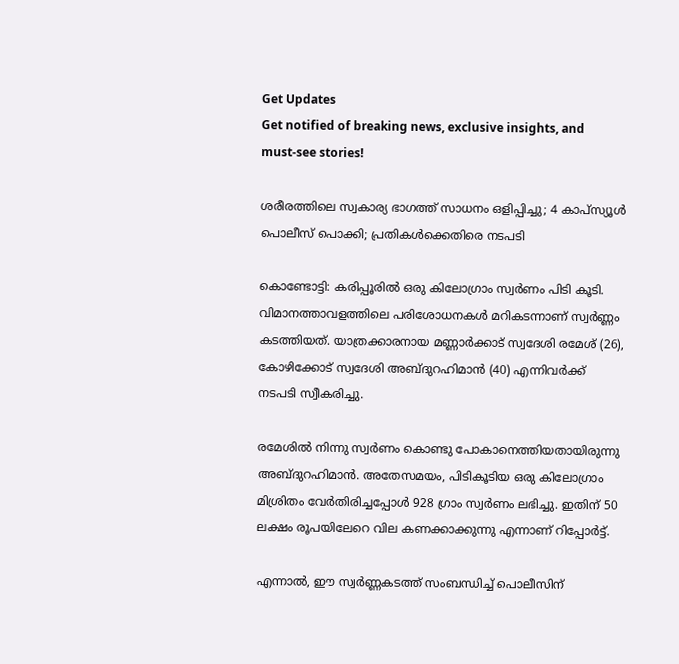Get Updates
Get notified of breaking news, exclusive insights, and must-see stories!

ശരീരത്തിലെ സ്വകാര്യ ഭാഗത്ത് സാധനം ഒളിപ്പിച്ചു; 4 കാപ്സ്യൂള്‍ പൊലീസ് പൊക്കി; പ്രതികൾക്കെതിരെ നടപടി

കൊണ്ടോട്ടി: കരിപ്പൂരിൽ ഒരു കിലോഗ്രാം സ്വര്‍ണം പിടി കൂടി. വിമാനത്താവളത്തിലെ പരിശോധനകള്‍ മറികടന്നാണ് സ്വർണ്ണം കടത്തിയത്. യാത്രക്കാരനായ മണ്ണാർക്കാട് സ്വദേശി രമേശ് (26), കോഴിക്കോട് സ്വദേശി അബ്ദുറഹിമാൻ (40) എന്നിവർക്ക് നടപടി സ്വീകരിച്ചു.

രമേശിൽ നിന്നു സ്വർണം കൊണ്ടു പോകാനെത്തിയതായിരുന്നു അബ്ദുറഹിമാൻ. അതേസമയം, പിടികൂടിയ ഒരു കിലോഗ്രാം മിശ്രിതം വേർതിരിച്ചപ്പോൾ 928 ഗ്രാം സ്വര്‍ണം ലഭിച്ചു. ഇതിന് 50 ലക്ഷം രൂപയിലേറെ വില കണക്കാക്കുന്നു എന്നാണ് റിപ്പോർട്ട്.

എന്നാൽ, ഈ സ്വർണ്ണകടത്ത് സംബന്ധിച്ച് പൊലീസിന്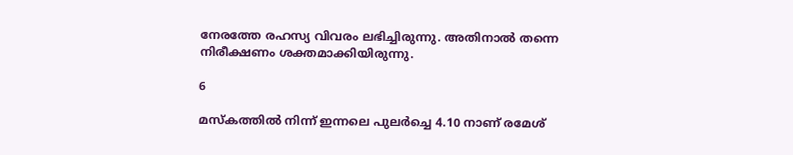നേരത്തേ രഹസ്യ വിവരം ലഭിച്ചിരുന്നു. അതിനാൽ തന്നെ നിരീക്ഷണം ശക്തമാക്കിയിരുന്നു.

6

മസ്കത്തിൽ നിന്ന് ഇന്നലെ പുലർച്ചെ 4.10 നാണ് രമേശ്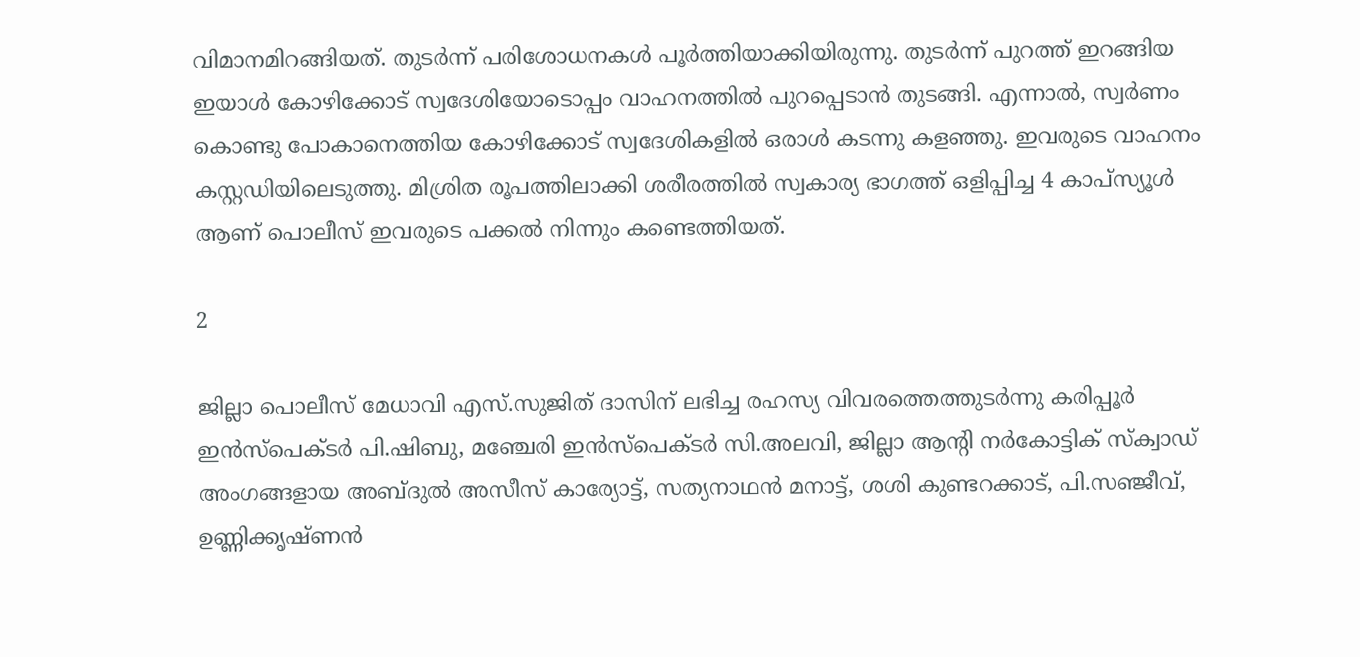വിമാനമിറങ്ങിയത്. തുടർന്ന് പരിശോധനകൾ പൂർത്തിയാക്കിയിരുന്നു. തുടർന്ന് പുറത്ത് ഇറങ്ങിയ ഇയാൾ കോഴിക്കോട് സ്വദേശിയോടൊപ്പം വാഹനത്തില്‍ പുറപ്പെടാൻ തുടങ്ങി. എന്നാൽ, സ്വർണം കൊണ്ടു പോകാനെത്തിയ കോഴിക്കോട് സ്വദേശികളില്‍ ഒരാള്‍ കടന്നു കളഞ്ഞു. ഇവരുടെ വാഹനം കസ്റ്റഡിയിലെടുത്തു. മിശ്രിത രൂപത്തിലാക്കി ശരീരത്തില്‍ സ്വകാര്യ ഭാഗത്ത് ഒളിപ്പിച്ച 4 കാപ്സ്യൂള്‍ ആണ് പൊലീസ് ഇവരുടെ പക്കൽ നിന്നും കണ്ടെത്തിയത്.

2

ജില്ലാ പൊലീസ് മേധാവി എസ്.സുജിത് ദാസിന് ലഭിച്ച രഹസ്യ വിവരത്തെത്തുടർന്നു കരിപ്പൂർ ഇൻസ്പെക്ടർ പി.ഷിബു, മഞ്ചേരി ഇൻസ്പെക്ടര്‍ സി.അലവി, ജില്ലാ ആന്റി നർകോട്ടിക് സ്ക്വാഡ് അംഗങ്ങളായ അബ്ദുൽ അസീസ് കാര്യോട്ട്, സത്യനാഥൻ മനാട്ട്, ശശി കുണ്ടറക്കാട്, പി.സഞ്ജീവ്, ഉണ്ണിക്കൃഷ്ണൻ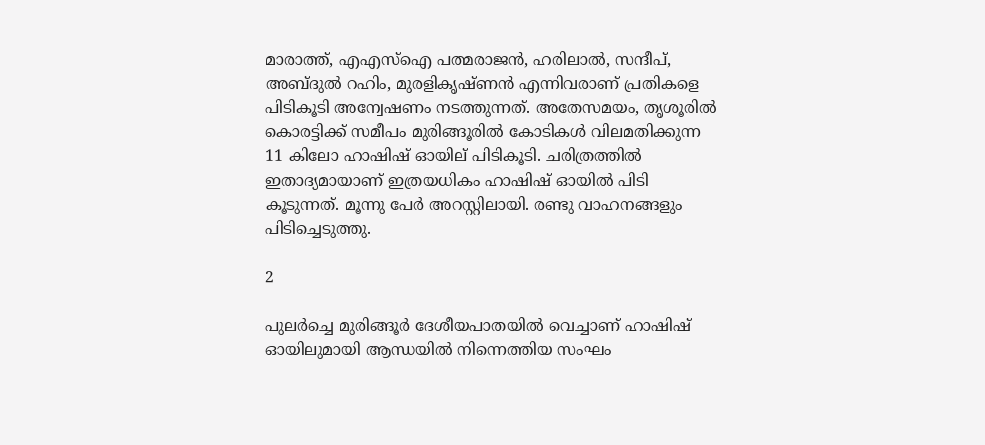മാരാത്ത്, എഎസ്ഐ പത്മരാജൻ, ഹരിലാൽ, സന്ദീപ്, അബ്ദുല്‍ റഹിം, മുരളികൃഷ്ണൻ എന്നിവരാണ് പ്രതികളെ പിടികൂടി അന്വേഷണം നടത്തുന്നത്. അതേസമയം, തൃശൂരിൽ കൊരട്ടിക്ക് സമീപം മുരിങ്ങൂരില്‍ കോടികള്‍ വിലമതിക്കുന്ന 11 കിലോ ഹാഷിഷ് ഓയില് പിടികൂടി. ചരിത്രത്തില്‍ ഇതാദ്യമായാണ് ഇത്രയധികം ഹാഷിഷ് ഓയില്‍ പിടി കൂടുന്നത്. മൂന്നു പേര്‍ അറസ്റ്റിലായി. രണ്ടു വാഹനങ്ങളും പിടിച്ചെടുത്തു.

2

പുലര്‍ച്ചെ മുരിങ്ങൂര്‍ ദേശീയപാതയില്‍ വെച്ചാണ് ഹാഷിഷ് ഓയിലുമായി ആന്ധയില്‍ നിന്നെത്തിയ സംഘം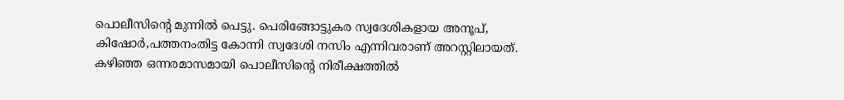പൊലീസിന്റെ മുന്നിൽ പെട്ടു. പെരിങ്ങോട്ടുകര സ്വദേശികളായ അനൂപ്, കിഷോര്‍,പത്തനംതിട്ട കോന്നി സ്വദേശി നസിം എന്നിവരാണ് അറസ്റ്റിലായത്. കഴിഞ്ഞ ഒന്നരമാസമായി പൊലീസിന്റെ നിരീക്ഷത്തിൽ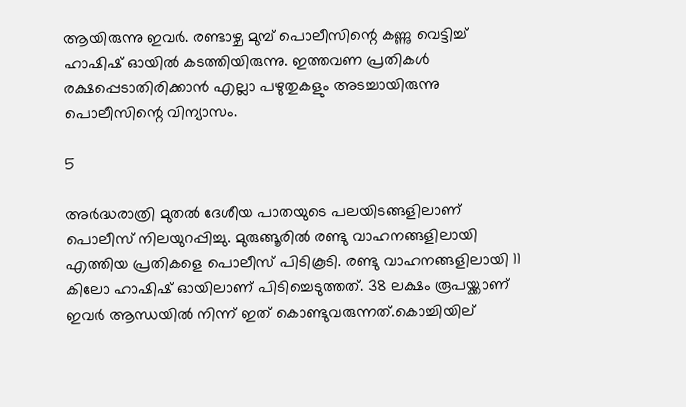ആയിരുന്നു ഇവര്‍. രണ്ടാഴ്ച മുമ്പ് പൊലീസിന്റെ കണ്ണു വെട്ടിച്ച് ഹാഷിഷ് ഓയില്‍ കടത്തിയിരുന്നു. ഇത്തവണ പ്രതികള്‍ രക്ഷപ്പെടാതിരിക്കാൻ എല്ലാ പഴുതുകളും അടച്ചായിരുന്നു പൊലീസിന്റെ വിന്യാസം.

5

അര്‍ദ്ധരാത്രി മുതല്‍ ദേശീയ പാതയുടെ പലയിടങ്ങളിലാണ് പൊലീസ് നിലയുറപ്പിച്ചു. മുരുങ്ങൂരില്‍ രണ്ടു വാഹനങ്ങളിലായി എത്തിയ പ്രതികളെ പൊലീസ് പിടികൂടി. രണ്ടു വാഹനങ്ങളിലായി 11 കിലോ ഹാഷിഷ് ഓയിലാണ് പിടിച്ചെടുത്തത്. 38 ലക്ഷം രൂപയ്ക്കാണ് ഇവര്‍ ആന്ധയില്‍ നിന്ന് ഇത് കൊണ്ടുവരുന്നത്.കൊച്ചിയില്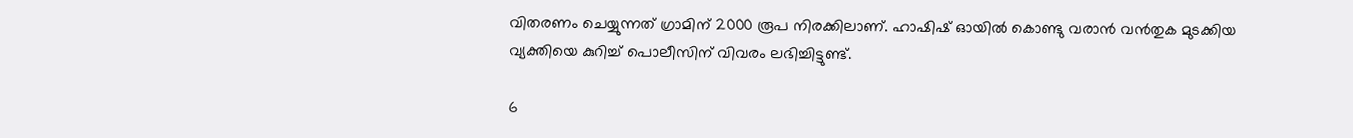വിതരണം ചെയ്യുന്നത് ഗ്രാമിന് 2000 രൂപ നിരക്കിലാണ്. ഹാഷിഷ് ഓയില്‍ കൊണ്ടു വരാൻ വൻതുക മുടക്കിയ വ്യക്തിയെ കുറിച്ച് പൊലീസിന് വിവരം ലഭിച്ചിട്ടുണ്ട്.

6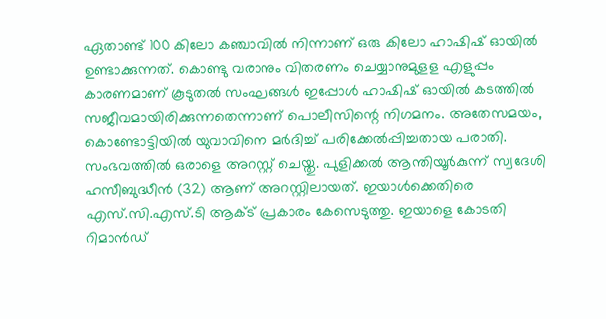ഏതാണ്ട് 100 കിലോ കഞ്ചാവിൽ നിന്നാണ് ഒരു കിലോ ഹാഷിഷ് ഓയില്‍ ഉണ്ടാക്കുന്നത്. കൊണ്ടു വരാനും വിതരണം ചെയ്യാനുമുളള എളുപ്പം കാരണമാണ് കൂടുതൽ സംഘങ്ങള്‍ ഇപ്പോള്‍ ഹാഷിഷ് ഓയില്‍ കടത്തില്‍ സജീവമായിരിക്കുന്നതെന്നാണ് പൊലീസിന്റെ നിഗമനം. അതേസമയം, കൊണ്ടോട്ടിയിൽ യുവാവിനെ മർദിച്ച് പരിക്കേൽപ്പിച്ചതായ പരാതി. സംഭവത്തിൽ ഒരാളെ അറസ്റ്റ് ചെയ്തു. പുളിക്കല്‍ ആന്തിയൂര്‍കുന്ന് സ്വദേശി ഹസീബുദ്ധീന്‍ (32) ആണ് അറസ്റ്റിലായത്. ഇയാൾക്കെതിരെ എസ്.സി.എസ്.ടി ആക്ട് പ്രകാരം കേസെടുത്തു. ഇയാളെ കോടതി റിമാൻഡ്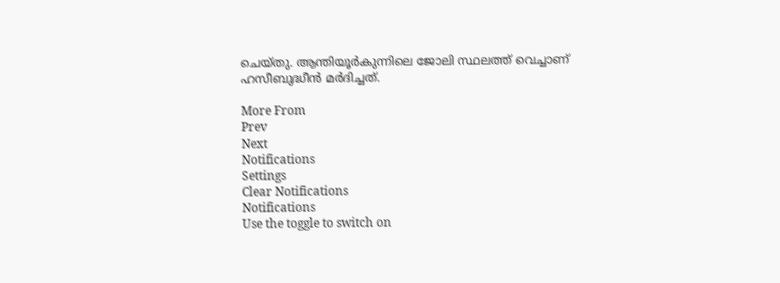ചെയ്തു. ആന്തിയൂര്‍കുന്നിലെ ജോലി സ്ഥലത്ത് വെച്ചാണ് ഹസീബുദ്ധീൻ മർദിച്ചത്.

More From
Prev
Next
Notifications
Settings
Clear Notifications
Notifications
Use the toggle to switch on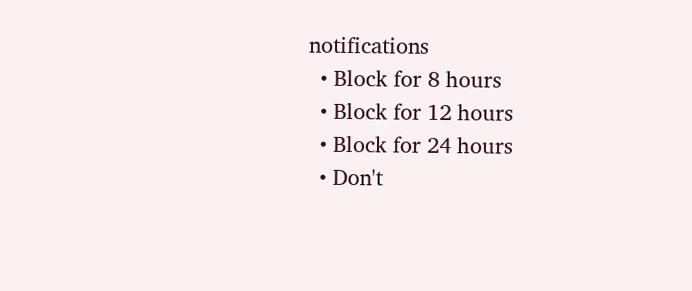notifications
  • Block for 8 hours
  • Block for 12 hours
  • Block for 24 hours
  • Don't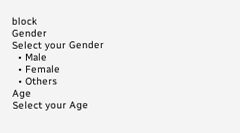block
Gender
Select your Gender
  • Male
  • Female
  • Others
Age
Select your Age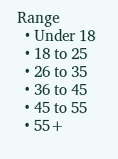Range
  • Under 18
  • 18 to 25
  • 26 to 35
  • 36 to 45
  • 45 to 55
  • 55+